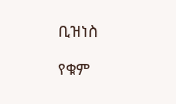ቢዝነስ

የቁም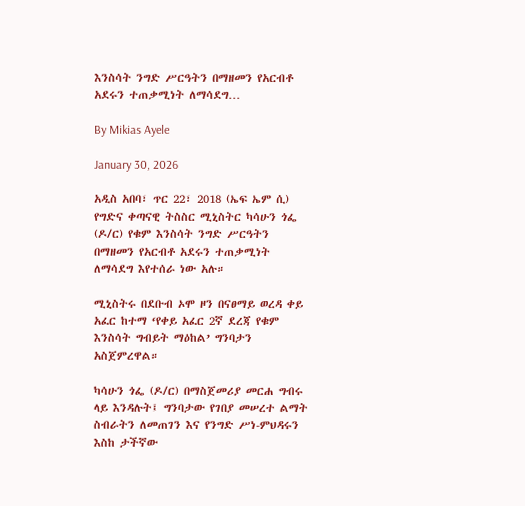እንስሳት ንግድ ሥርዓትን በማዘመን የአርብቶ አደሩን ተጠቃሚነት ለማሳደግ…

By Mikias Ayele

January 30, 2026

አዲስ አበባ፣ ጥር 22፣ 2018 (ኤፍ ኤም ሲ) የግድና ቀጣናዊ ትስስር ሚኒስትር ካሳሁን ጎፌ (ዶ/ር) የቁም እንስሳት ንግድ ሥርዓትን በማዘመን የአርብቶ አደሩን ተጠቃሚነት ለማሳደግ እየተሰራ ነው አሉ።

ሚኒስትሩ በደቡብ ኦሞ ዞን በናፀማይ ወረዳ ቀይ አፈር ከተማ ‘የቀይ አፈር 2ኛ ደረጃ የቁም እንስሳት ግብይት ማዕከል’ ግንባታን አስጀምረዋል።

ካሳሁን ጎፌ (ዶ/ር) በማስጀመሪያ መርሐ ግብሩ ላይ እንዳሉት፤ ግንባታው የገበያ መሠረተ ልማት ስብራትን ለመጠገን እና የንግድ ሥነ-ምህዳሩን እስከ ታችኛው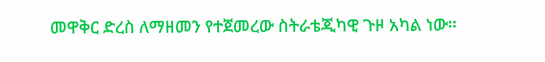መዋቅር ድረስ ለማዘመን የተጀመረው ስትራቴጂካዊ ጉዞ አካል ነው።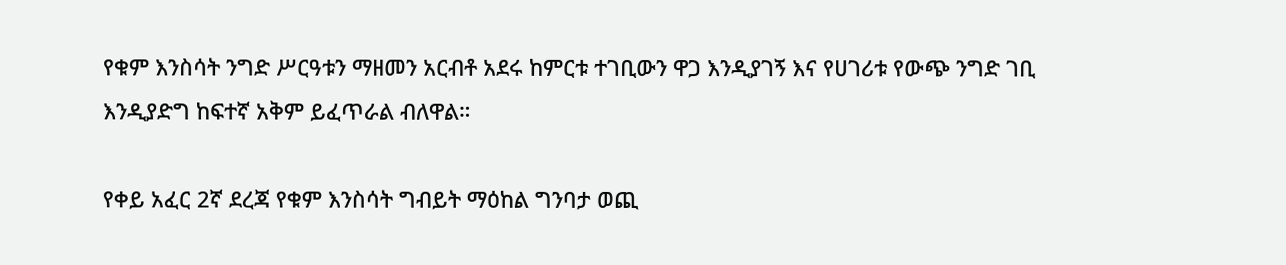የቁም እንስሳት ንግድ ሥርዓቱን ማዘመን አርብቶ አደሩ ከምርቱ ተገቢውን ዋጋ እንዲያገኝ እና የሀገሪቱ የውጭ ንግድ ገቢ እንዲያድግ ከፍተኛ አቅም ይፈጥራል ብለዋል።

የቀይ አፈር 2ኛ ደረጃ የቁም እንስሳት ግብይት ማዕከል ግንባታ ወጪ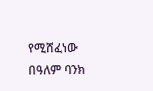የሚሸፈነው በዓለም ባንክ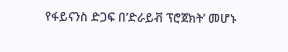የፋይናንስ ድጋፍ በ’ድራይቭ ፕሮጀክት’ መሆኑ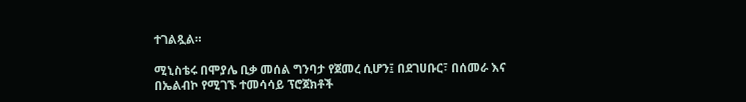ተገልጿል።

ሚኒስቴሩ በሞያሌ ቢቃ መሰል ግንባታ የጀመረ ሲሆን፤ በደገሀቡር፣ በሰመራ እና በኤልብኮ የሚገኙ ተመሳሳይ ፕሮጀክቶች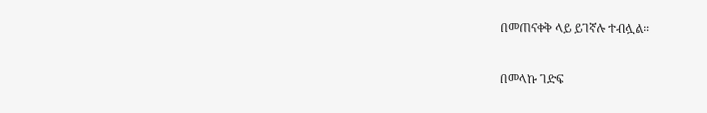በመጠናቀቅ ላይ ይገኛሉ ተብሏል።

በመላኩ ገድፍ